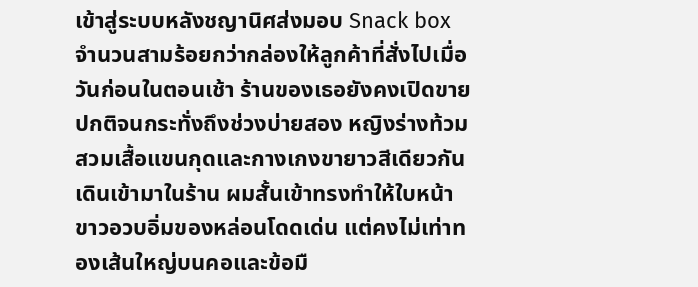เข้าสู่ระบบหลังชญานิศส่งมอบ Snack box จำนวนสามร้อยกว่ากล่องให้ลูกค้าที่สั่งไปเมื่อวันก่อนในตอนเช้า ร้านของเธอยังคงเปิดขายปกติจนกระทั่งถึงช่วงบ่ายสอง หญิงร่างท้วมสวมเสื้อแขนกุดและกางเกงขายาวสีเดียวกันเดินเข้ามาในร้าน ผมสั้นเข้าทรงทำให้ใบหน้าขาวอวบอิ่มของหล่อนโดดเด่น แต่คงไม่เท่าทองเส้นใหญ่บนคอและข้อมื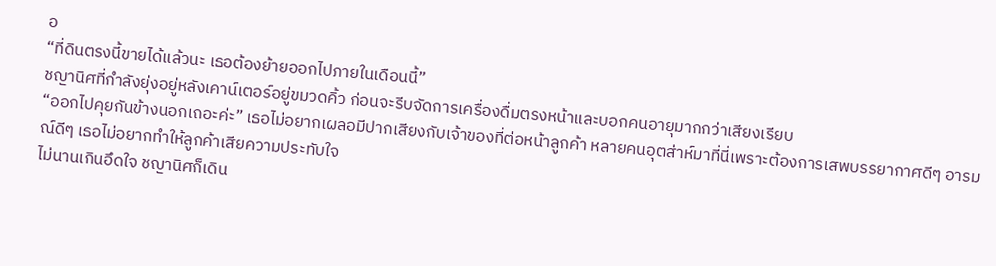อ
“ที่ดินตรงนี้ขายได้แล้วนะ เธอต้องย้ายออกไปภายในเดือนนี้”
ชญานิศที่กำลังยุ่งอยู่หลังเคาน์เตอร์อยู่ขมวดคิ้ว ก่อนจะรีบจัดการเครื่องดื่มตรงหน้าและบอกคนอายุมากกว่าเสียงเรียบ
“ออกไปคุยกันข้างนอกเถอะค่ะ” เธอไม่อยากเผลอมีปากเสียงกับเจ้าของที่ต่อหน้าลูกค้า หลายคนอุตส่าห์มาที่นี่เพราะต้องการเสพบรรยากาศดีๆ อารมณ์ดีๆ เธอไม่อยากทำให้ลูกค้าเสียความประทับใจ
ไม่นานเกินอึดใจ ชญานิศก็เดิน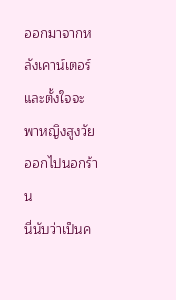ออกมาจากหลังเคาน์เตอร์ และตั้งใจจะพาหญิงสูงวัยออกไปนอกร้าน
นี่นับว่าเป็นค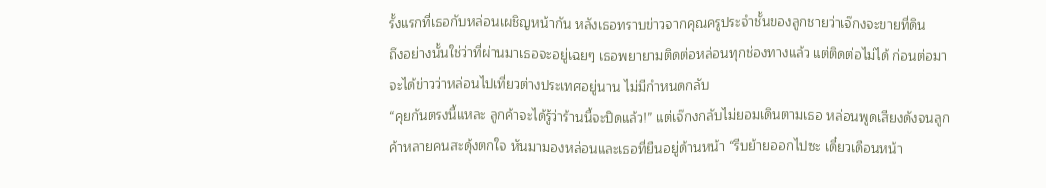รั้งแรกที่เธอกับหล่อนเผชิญหน้ากัน หลังเธอทราบข่าวจากคุณครูประจำชั้นของลูกชายว่าเจ๊กงจะขายที่ดิน
ถึงอย่างนั้นใช่ว่าที่ผ่านมาเธอจะอยู่เฉยๆ เธอพยายามติดต่อหล่อนทุกช่องทางแล้ว แต่ติดต่อไม่ได้ ก่อนต่อมาจะได้ข่าวว่าหล่อนไปเที่ยวต่างประเทศอยู่นาน ไม่มีกำหนดกลับ
“คุยกันตรงนี้แหละ ลูกค้าจะได้รู้ว่าร้านนี้จะปิดแล้ว!” แต่เจ๊กงกลับไม่ยอมเดินตามเธอ หล่อนพูดเสียงดังจนลูกค้าหลายคนสะดุ้งตกใจ หันมามองหล่อนและเธอที่ยืนอยู่ด้านหน้า “รีบย้ายออกไปซะ เดี๋ยวเดือนหน้า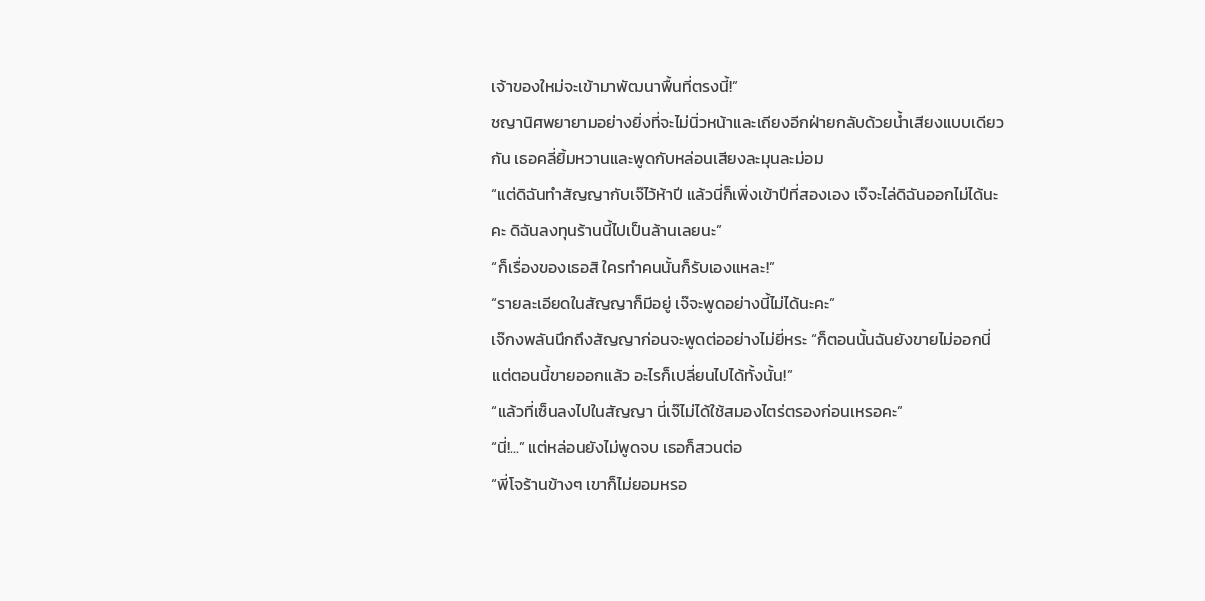เจ้าของใหม่จะเข้ามาพัฒนาพื้นที่ตรงนี้!”
ชญานิศพยายามอย่างยิ่งที่จะไม่นิ่วหน้าและเถียงอีกฝ่ายกลับด้วยน้ำเสียงแบบเดียวกัน เธอคลี่ยิ้มหวานและพูดกับหล่อนเสียงละมุนละม่อม
“แต่ดิฉันทำสัญญากับเจ๊ไว้ห้าปี แล้วนี่ก็เพิ่งเข้าปีที่สองเอง เจ๊จะไล่ดิฉันออกไม่ได้นะคะ ดิฉันลงทุนร้านนี้ไปเป็นล้านเลยนะ”
“ก็เรื่องของเธอสิ ใครทำคนนั้นก็รับเองแหละ!”
“รายละเอียดในสัญญาก็มีอยู่ เจ๊จะพูดอย่างนี้ไม่ได้นะคะ”
เจ๊กงพลันนึกถึงสัญญาก่อนจะพูดต่ออย่างไม่ยี่หระ “ก็ตอนนั้นฉันยังขายไม่ออกนี่ แต่ตอนนี้ขายออกแล้ว อะไรก็เปลี่ยนไปได้ทั้งนั้น!”
“แล้วที่เซ็นลงไปในสัญญา นี่เจ๊ไม่ได้ใช้สมองไตร่ตรองก่อนเหรอคะ”
“นี่!...” แต่หล่อนยังไม่พูดจบ เธอก็สวนต่อ
“พี่โจร้านข้างๆ เขาก็ไม่ยอมหรอ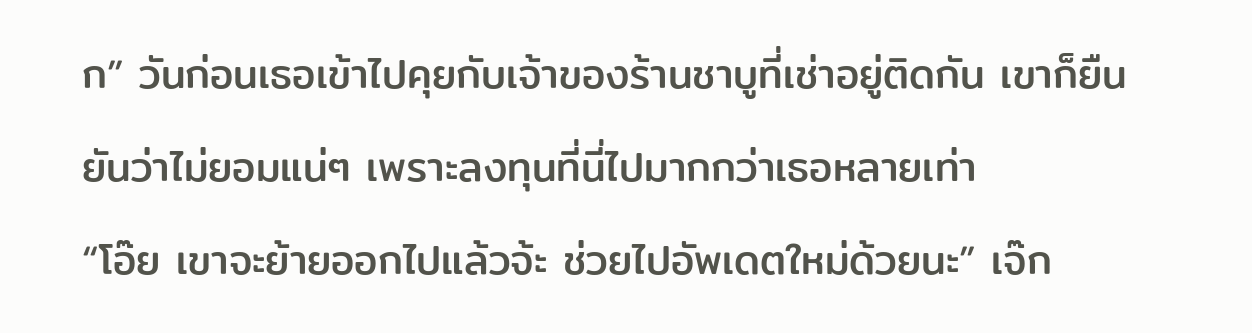ก” วันก่อนเธอเข้าไปคุยกับเจ้าของร้านชาบูที่เช่าอยู่ติดกัน เขาก็ยืนยันว่าไม่ยอมแน่ๆ เพราะลงทุนที่นี่ไปมากกว่าเธอหลายเท่า
“โอ๊ย เขาจะย้ายออกไปแล้วจ้ะ ช่วยไปอัพเดตใหม่ด้วยนะ” เจ๊ก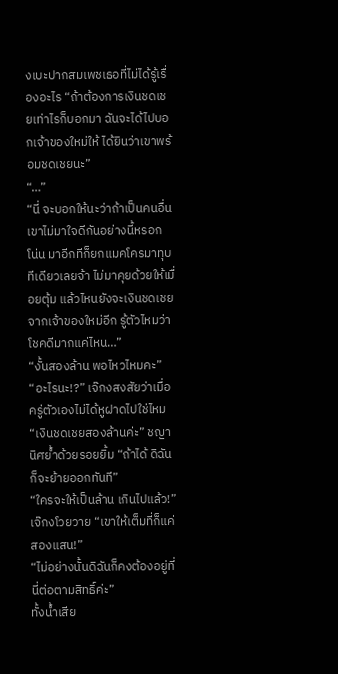งเบะปากสมเพชเธอที่ไม่ได้รู้เรื่องอะไร “ถ้าต้องการเงินชดเชยเท่าไรก็บอกมา ฉันจะได้ไปบอกเจ้าของใหม่ให้ ได้ยินว่าเขาพร้อมชดเชยนะ”
“…”
“นี่ จะบอกให้นะว่าถ้าเป็นคนอื่นเขาไม่มาใจดีกันอย่างนี้หรอก โน่น มาอีกทีก็ยกแมคโครมาทุบทีเดียวเลยจ้า ไม่มาคุยด้วยให้เมื่อยตุ้ม แล้วไหนยังจะเงินชดเชยจากเจ้าของใหม่อีก รู้ตัวไหมว่าโชคดีมากแค่ไหน…”
“งั้นสองล้าน พอไหวไหมคะ”
“อะไรนะ!?” เจ๊กงสงสัยว่าเมื่อครู่ตัวเองไม่ได้หูฝาดไปใช่ไหม
“เงินชดเชยสองล้านค่ะ” ชญานิศย้ำด้วยรอยยิ้ม “ถ้าได้ ดิฉันก็จะย้ายออกทันที”
“ใครจะให้เป็นล้าน เกินไปแล้ว!” เจ๊กงโวยวาย “เขาให้เต็มที่ก็แค่สองแสน!”
“ไม่อย่างนั้นดิฉันก็คงต้องอยู่ที่นี่ต่อตามสิทธิ์ค่ะ”
ทั้งน้ำเสีย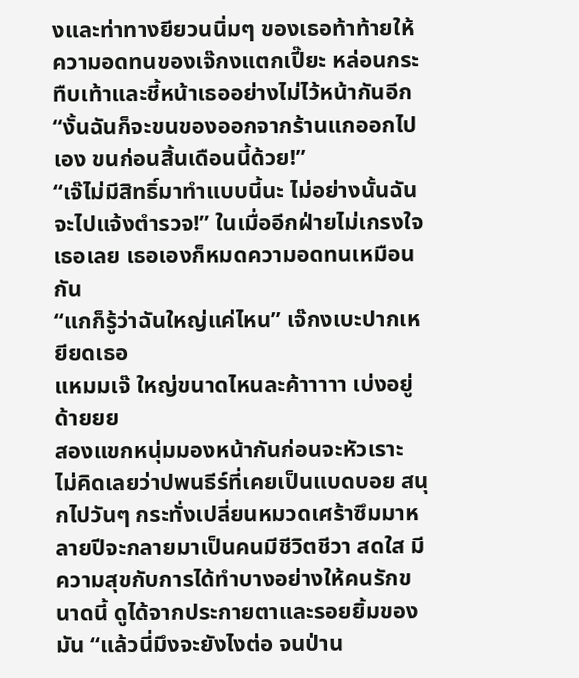งและท่าทางยียวนนิ่มๆ ของเธอท้าท้ายให้ความอดทนของเจ๊กงแตกเปี๊ยะ หล่อนกระทืบเท้าและชี้หน้าเธออย่างไม่ไว้หน้ากันอีก
“งั้นฉันก็จะขนของออกจากร้านแกออกไปเอง ขนก่อนสิ้นเดือนนี้ด้วย!”
“เจ๊ไม่มีสิทธิ์มาทำแบบนี้นะ ไม่อย่างนั้นฉันจะไปแจ้งตำรวจ!” ในเมื่ออีกฝ่ายไม่เกรงใจเธอเลย เธอเองก็หมดความอดทนเหมือนกัน
“แกก็รู้ว่าฉันใหญ่แค่ไหน” เจ๊กงเบะปากเหยียดเธอ
แหมมเจ๊ ใหญ่ขนาดไหนละค้าาาาา เบ่งอยู่ด้ายยย
สองแขกหนุ่มมองหน้ากันก่อนจะหัวเราะ ไม่คิดเลยว่าปพนธีร์ที่เคยเป็นแบดบอย สนุกไปวันๆ กระทั่งเปลี่ยนหมวดเศร้าซึมมาหลายปีจะกลายมาเป็นคนมีชีวิตชีวา สดใส มีความสุขกับการได้ทำบางอย่างให้คนรักขนาดนี้ ดูได้จากประกายตาและรอยยิ้มของมัน “แล้วนี่มึงจะยังไงต่อ จนป่าน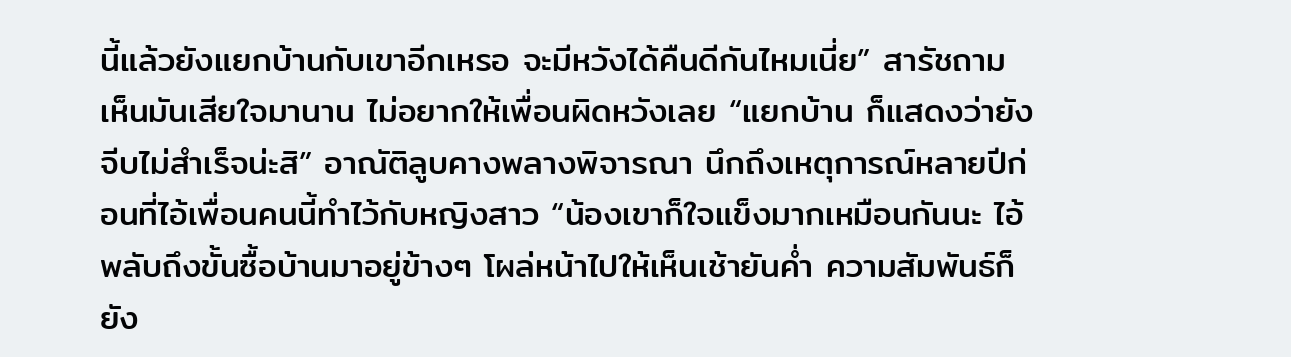นี้แล้วยังแยกบ้านกับเขาอีกเหรอ จะมีหวังได้คืนดีกันไหมเนี่ย” สารัชถาม เห็นมันเสียใจมานาน ไม่อยากให้เพื่อนผิดหวังเลย “แยกบ้าน ก็แสดงว่ายังจีบไม่สำเร็จน่ะสิ” อาณัติลูบคางพลางพิจารณา นึกถึงเหตุการณ์หลายปีก่อนที่ไอ้เพื่อนคนนี้ทำไว้กับหญิงสาว “น้องเขาก็ใจแข็งมากเหมือนกันนะ ไอ้พลับถึงขั้นซื้อบ้านมาอยู่ข้างๆ โผล่หน้าไปให้เห็นเช้ายันค่ำ ความสัมพันธ์ก็ยัง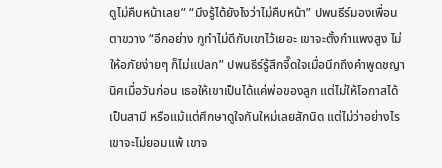ดูไม่คืบหน้าเลย” “มึงรู้ได้ยังไงว่าไม่คืบหน้า” ปพนธีร์มองเพื่อนตาขวาง “อีกอย่าง กูทำไม่ดีกับเขาไว้เยอะ เขาจะตั้งกำแพงสูง ไม่ให้อภัยง่ายๆ ก็ไม่แปลก” ปพนธีร์รู้สึกจี๊ดใจเมื่อนึกถึงคำพูดชญานิศเมื่อวันก่อน เธอให้เขาเป็นได้แค่พ่อของลูก แต่ไม่ให้โอกาสได้เป็นสามี หรือแม้แต่ศึกษาดูใจกันใหม่เลยสักนิด แต่ไม่ว่าอย่างไรเขาจะไม่ยอมแพ้ เขาจ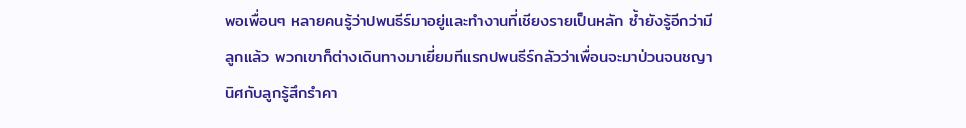พอเพื่อนๆ หลายคนรู้ว่าปพนธีร์มาอยู่และทำงานที่เชียงรายเป็นหลัก ซ้ำยังรู้อีกว่ามีลูกแล้ว พวกเขาก็ต่างเดินทางมาเยี่ยมทีแรกปพนธีร์กลัวว่าเพื่อนจะมาป่วนจนชญานิศกับลูกรู้สึกรำคา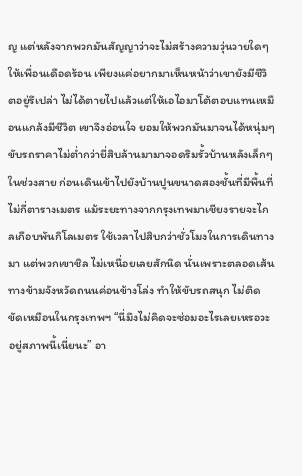ญ แต่หลังจากพวกมันสัญญาว่าจะไม่สร้างความวุ่นวายใดๆ ให้เพื่อนเดือดร้อน เพียงแค่อยากมาเห็นหน้าว่าเขายังมีชีวิตอยู่รึเปล่า ไม่ได้ตายไปแล้วแต่ให้เอไอมาโต้ตอบแทนเหมือนแกล้งมีชีวิต เขาจึงอ่อนใจ ยอมให้พวกมันมาจนได้หนุ่มๆ ขับรถราคาไม่ต่ำกว่ายี่สิบล้านมามาจอดริมรั้วบ้านหลังเล็กๆ ในช่วงสาย ก่อนเดินเข้าไปยังบ้านปูนขนาดสองชั้นที่มีพื้นที่ไม่กี่ตารางเมตร แม้ระยะทางจากกรุงเทพมาเชียงรายจะไกลเกือบพันกิโลเมตร ใช้เวลาไปสิบกว่าชั่วโมงในการเดินทางมา แต่พวกเขาชิล ไม่เหนื่อยเลยสักนิด นั่นเพราะตลอดเส้นทางข้ามจังหวัดถนนค่อนข้างโล่ง ทำให้ขับรถสนุก ไม่ติดขัดเหมือนในกรุงเทพฯ “นี่มึงไม่คิดจะซ่อมอะไรเลยเหรอวะ อยู่สภาพนี้เนี่ยนะ” อา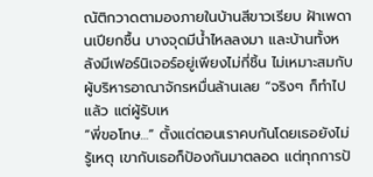ณัติกวาดตามองภายในบ้านสีขาวเรียบ ฝ้าเพดานเปียกชื้น บางจุดมีน้ำไหลลงมา และบ้านทั้งหลังมีเฟอร์นิเจอร์อยู่เพียงไม่กี่ชิ้น ไม่เหมาะสมกับผู้บริหารอาณาจักรหมื่นล้านเลย “จริงๆ ก็ทำไปแล้ว แต่ผู้รับเห
“พี่ขอโทษ…” ตั้งแต่ตอนเราคบกันโดยเธอยังไม่รู้เหตุ เขากับเธอก็ป้องกันมาตลอด แต่ทุกการป้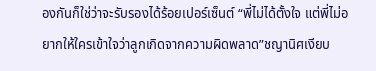องกันก็ใช่ว่าจะรับรองได้ร้อยเปอร์เซ็นต์ “พี่ไม่ได้ตั้งใจ แต่พี่ไม่อยากให้ใครเข้าใจว่าลูกเกิดจากความผิดพลาด”ชญานิศเงียบ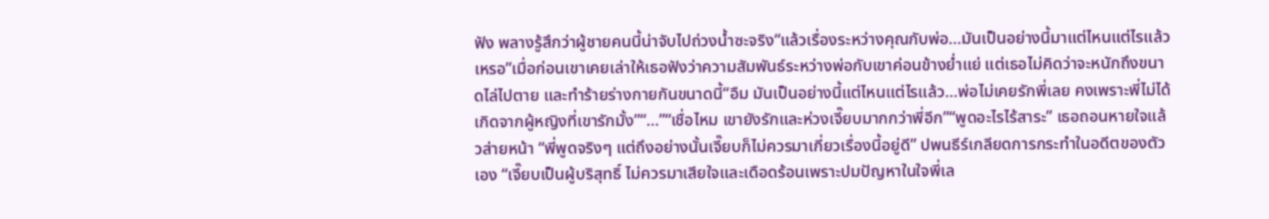ฟัง พลางรู้สึกว่าผู้ชายคนนี้น่าจับไปถ่วงน้ำซะจริง“แล้วเรื่องระหว่างคุณกับพ่อ…มันเป็นอย่างนี้มาแต่ไหนแต่ไรแล้วเหรอ”เมื่อก่อนเขาเคยเล่าให้เธอฟังว่าความสัมพันธ์ระหว่างพ่อกับเขาค่อนข้างย่ำแย่ แต่เธอไม่คิดว่าจะหนักถึงขนาดไล่ไปตาย และทำร้ายร่างกายกันขนาดนี้“อืม มันเป็นอย่างนี้แต่ไหนแต่ไรแล้ว…พ่อไม่เคยรักพี่เลย คงเพราะพี่ไม่ได้เกิดจากผู้หญิงที่เขารักมั้ง”“…”“เชื่อไหม เขายังรักและห่วงเจี๊ยบมากกว่าพี่อีก”“พูดอะไรไร้สาระ” เธอถอนหายใจแล้วส่ายหน้า “พี่พูดจริงๆ แต่ถึงอย่างนั้นเจี๊ยบก็ไม่ควรมาเกี่ยวเรื่องนี้อยู่ดี” ปพนธีร์เกลียดการกระทำในอดีตของตัวเอง “เจี๊ยบเป็นผู้บริสุทธิ์ ไม่ควรมาเสียใจและเดือดร้อนเพราะปมปัญหาในใจพี่เล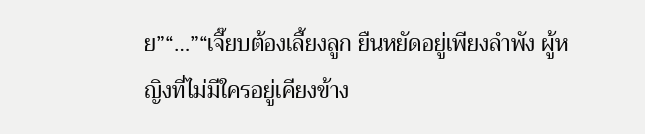ย”“…”“เจี๊ยบต้องเลี้ยงลูก ยืนหยัดอยู่เพียงลำพัง ผู้หญิงที่ไม่มีใครอยู่เคียงข้าง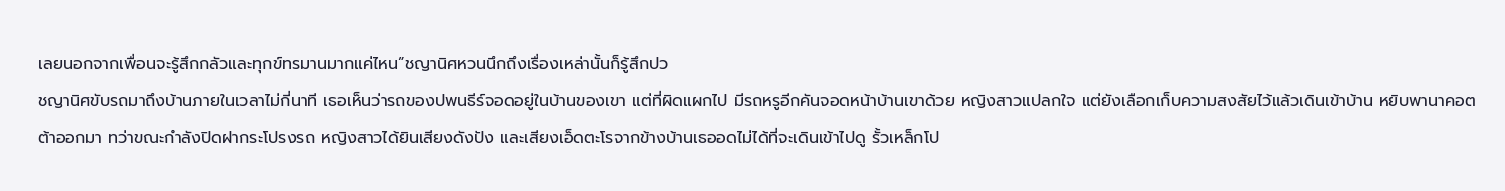เลยนอกจากเพื่อนจะรู้สึกกลัวและทุกข์ทรมานมากแค่ไหน”ชญานิศหวนนึกถึงเรื่องเหล่านั้นก็รู้สึกปว
ชญานิศขับรถมาถึงบ้านภายในเวลาไม่กี่นาที เธอเห็นว่ารถของปพนธีร์จอดอยู่ในบ้านของเขา แต่ที่ผิดแผกไป มีรถหรูอีกคันจอดหน้าบ้านเขาด้วย หญิงสาวแปลกใจ แต่ยังเลือกเก็บความสงสัยไว้แล้วเดินเข้าบ้าน หยิบพานาคอตต้าออกมา ทว่าขณะกำลังปิดฝากระโปรงรถ หญิงสาวได้ยินเสียงดังปัง และเสียงเอ็ดตะโรจากข้างบ้านเธออดไม่ได้ที่จะเดินเข้าไปดู รั้วเหล็กโป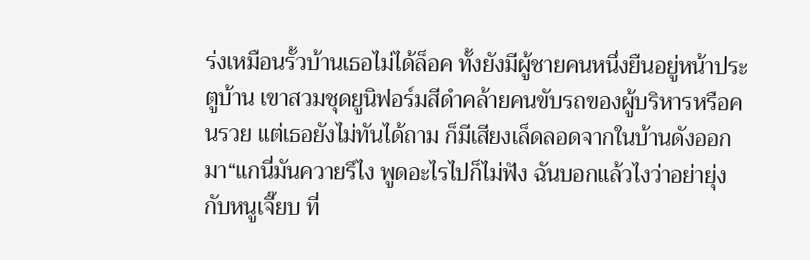ร่งเหมือนรั้วบ้านเธอไม่ได้ล็อค ทั้งยังมีผู้ชายคนหนึ่งยืนอยู่หน้าประตูบ้าน เขาสวมชุดยูนิฟอร์มสีดำคล้ายคนขับรถของผู้บริหารหรือคนรวย แต่เธอยังไม่ทันได้ถาม ก็มีเสียงเล็ดลอดจากในบ้านดังออกมา“แกนี่มันควายรึไง พูดอะไรไปก็ไม่ฟัง ฉันบอกแล้วไงว่าอย่ายุ่งกับหนูเจี๊ยบ ที่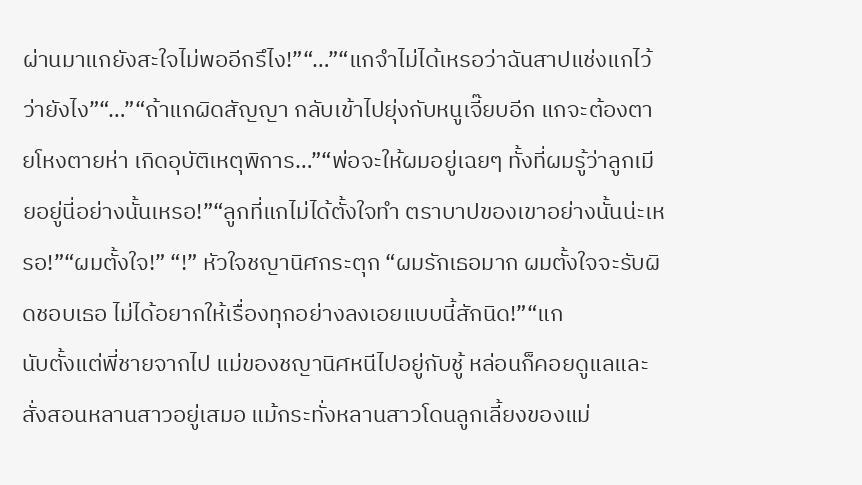ผ่านมาแกยังสะใจไม่พออีกรึไง!”“…”“แกจำไม่ได้เหรอว่าฉันสาปแช่งแกไว้ว่ายังไง”“…”“ถ้าแกผิดสัญญา กลับเข้าไปยุ่งกับหนูเจี๊ยบอีก แกจะต้องตายโหงตายห่า เกิดอุบัติเหตุพิการ…”“พ่อจะให้ผมอยู่เฉยๆ ทั้งที่ผมรู้ว่าลูกเมียอยู่นี่อย่างนั้นเหรอ!”“ลูกที่แกไม่ได้ตั้งใจทำ ตราบาปของเขาอย่างนั้นน่ะเหรอ!”“ผมตั้งใจ!” “!” หัวใจชญานิศกระตุก “ผมรักเธอมาก ผมตั้งใจจะรับผิดชอบเธอ ไม่ได้อยากให้เรื่องทุกอย่างลงเอยแบบนี้สักนิด!”“แก
นับตั้งแต่พี่ชายจากไป แม่ของชญานิศหนีไปอยู่กับชู้ หล่อนก็คอยดูแลและสั่งสอนหลานสาวอยู่เสมอ แม้กระทั่งหลานสาวโดนลูกเลี้ยงของแม่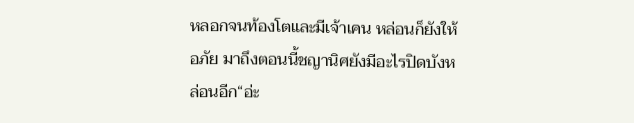หลอกจนท้องโตและมีเจ้าเคน หล่อนก็ยังให้อภัย มาถึงตอนนี้ชญานิศยังมีอะไรปิดบังหล่อนอีก“อ่ะ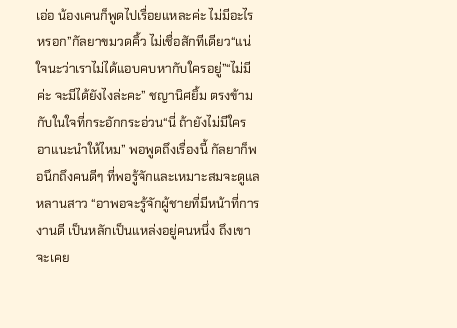เอ่อ น้องเคนก็พูดไปเรื่อยแหละค่ะ ไม่มีอะไรหรอก”กัลยาขมวดคิ้ว ไม่เชื่อสักทีเดียว“แน่ใจนะว่าเราไม่ได้แอบคบหากับใครอยู่”“ไม่มีค่ะ จะมีได้ยังไงล่ะคะ” ชญานิศยิ้ม ตรงข้ามกับในใจที่กระอักกระอ่วน“นี่ ถ้ายังไม่มีใคร อาแนะนำให้ไหม” พอพูดถึงเรื่องนี้ กัลยาก็พอนึกถึงคนดีๆ ที่พอรู้จักและเหมาะสมจะดูแลหลานสาว “อาพอจะรู้จักผู้ชายที่มีหน้าที่การงานดี เป็นหลักเป็นแหล่งอยู่คนหนึ่ง ถึงเขาจะเคย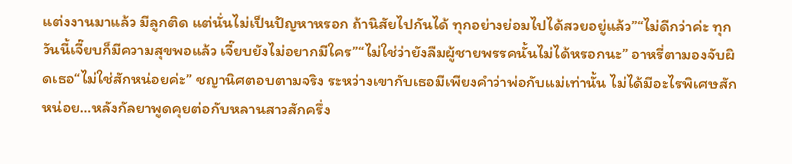แต่งงานมาแล้ว มีลูกติด แต่นั่นไม่เป็นปัญหาหรอก ถ้านิสัยไปกันได้ ทุกอย่างย่อมไปได้สวยอยู่แล้ว”“ไม่ดีกว่าค่ะ ทุกวันนี้เจี๊ยบก็มีความสุขพอแล้ว เจี๊ยบยังไม่อยากมีใคร”“ไม่ใช่ว่ายังลืมผู้ชายพรรคนั้นไม่ได้หรอกนะ” อาหรี่ตามองจับผิดเธอ“ไม่ใช่สักหน่อยค่ะ” ชญานิศตอบตามจริง ระหว่างเขากับเธอมีเพียงคำว่าพ่อกับแม่เท่านั้น ไม่ได้มีอะไรพิเศษสักหน่อย…หลังกัลยาพูดคุยต่อกับหลานสาวสักครึ่ง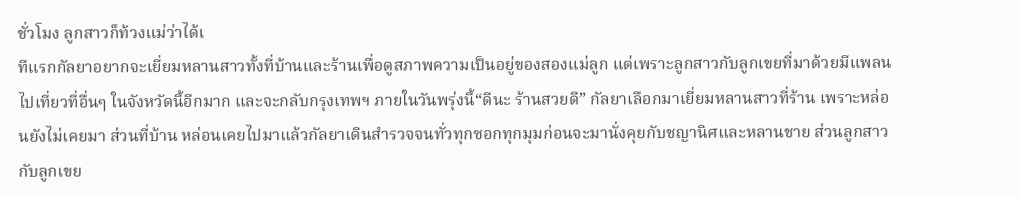ชั่วโมง ลูกสาวก็ท้วงแม่ว่าได้เ
ทีแรกกัลยาอยากจะเยี่ยมหลานสาวทั้งที่บ้านและร้านเพื่อดูสภาพความเป็นอยู่ของสองแม่ลูก แต่เพราะลูกสาวกับลูกเขยที่มาด้วยมีแพลนไปเที่ยวที่อื่นๆ ในจังหวัดนี้อีกมาก และจะกลับกรุงเทพฯ ภายในวันพรุ่งนี้“ดีนะ ร้านสวยดี” กัลยาเลือกมาเยี่ยมหลานสาวที่ร้าน เพราะหล่อนยังไม่เคยมา ส่วนที่บ้าน หล่อนเคยไปมาแล้วกัลยาเดินสำรวจจนทั่วทุกซอกทุกมุมก่อนจะมานั่งคุยกับชญานิศและหลานชาย ส่วนลูกสาวกับลูกเขย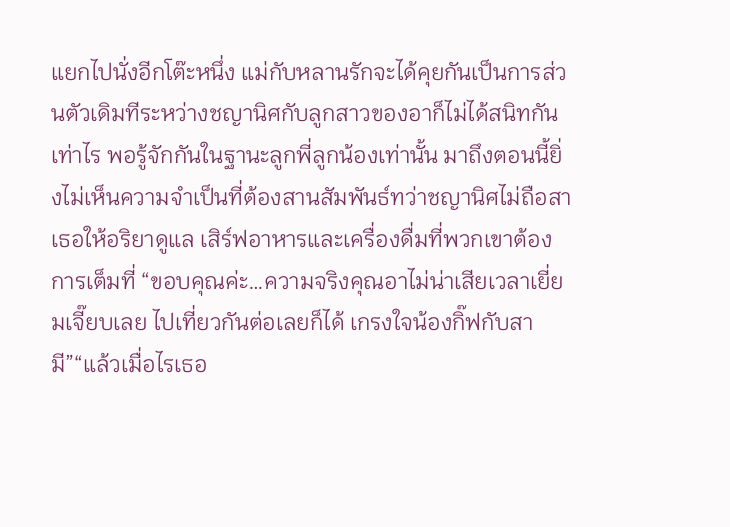แยกไปนั่งอีกโต๊ะหนึ่ง แม่กับหลานรักจะได้คุยกันเป็นการส่วนตัวเดิมทีระหว่างชญานิศกับลูกสาวของอาก็ไม่ได้สนิทกันเท่าไร พอรู้จักกันในฐานะลูกพี่ลูกน้องเท่านั้น มาถึงตอนนี้ยิ่งไม่เห็นความจำเป็นที่ต้องสานสัมพันธ์ทว่าชญานิศไม่ถือสา เธอให้อริยาดูแล เสิร์ฟอาหารและเครื่องดื่มที่พวกเขาต้องการเต็มที่ “ขอบคุณค่ะ…ความจริงคุณอาไม่น่าเสียเวลาเยี่ยมเจี๊ยบเลย ไปเที่ยวกันต่อเลยก็ได้ เกรงใจน้องกิ๊ฟกับสามี”“แล้วเมื่อไรเธอ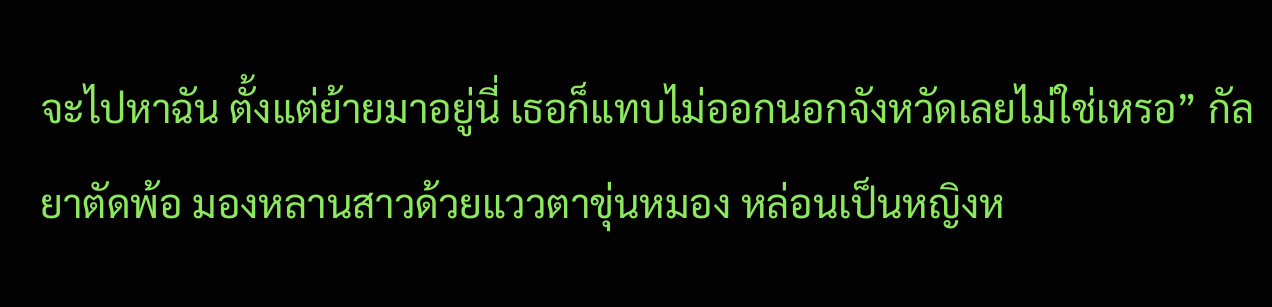จะไปหาฉัน ตั้งแต่ย้ายมาอยู่นี่ เธอก็แทบไม่ออกนอกจังหวัดเลยไม่ใช่เหรอ” กัลยาตัดพ้อ มองหลานสาวด้วยแววตาขุ่นหมอง หล่อนเป็นหญิงห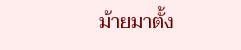ม้ายมาตั้ง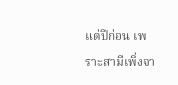แต่ปีก่อน เพราะสามีเพิ่งจา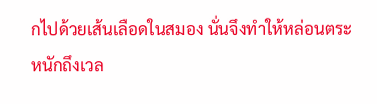กไปด้วยเส้นเลือดในสมอง นั่นจึงทำให้หล่อนตระหนักถึงเวล